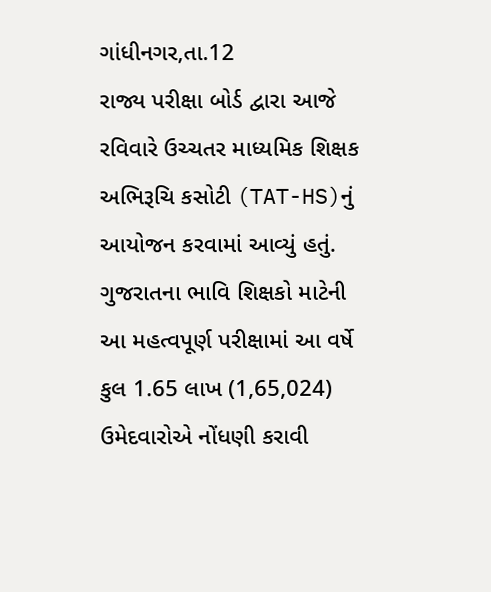ગાંધીનગર,તા.12
રાજ્ય પરીક્ષા બોર્ડ દ્વારા આજે રવિવારે ઉચ્ચતર માધ્યમિક શિક્ષક અભિરૂચિ કસોટી (TAT-HS)નું આયોજન કરવામાં આવ્યું હતું. ગુજરાતના ભાવિ શિક્ષકો માટેની આ મહત્વપૂર્ણ પરીક્ષામાં આ વર્ષે કુલ 1.65 લાખ (1,65,024) ઉમેદવારોએ નોંધણી કરાવી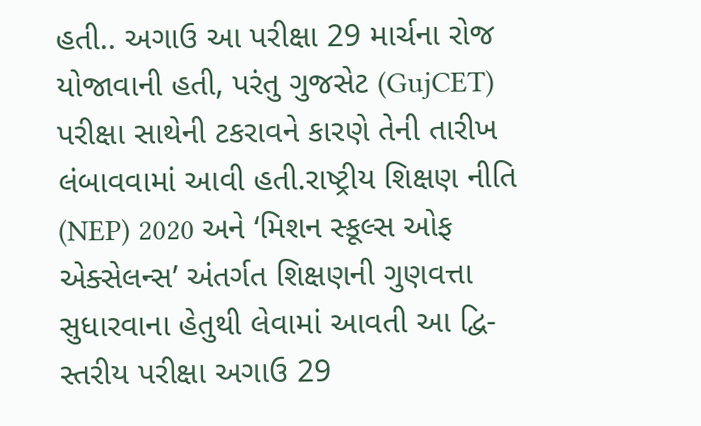હતી.. અગાઉ આ પરીક્ષા 29 માર્ચના રોજ યોજાવાની હતી, પરંતુ ગુજસેટ (GujCET) પરીક્ષા સાથેની ટકરાવને કારણે તેની તારીખ લંબાવવામાં આવી હતી.રાષ્ટ્રીય શિક્ષણ નીતિ (NEP) 2020 અને ‘મિશન સ્કૂલ્સ ઓફ એક્સેલન્સ’ અંતર્ગત શિક્ષણની ગુણવત્તા સુધારવાના હેતુથી લેવામાં આવતી આ દ્વિ-સ્તરીય પરીક્ષા અગાઉ 29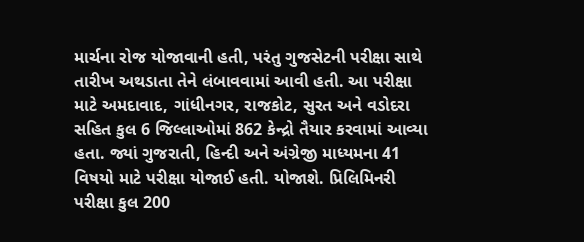માર્ચના રોજ યોજાવાની હતી, પરંતુ ગુજસેટની પરીક્ષા સાથે તારીખ અથડાતા તેને લંબાવવામાં આવી હતી. આ પરીક્ષા માટે અમદાવાદ, ગાંધીનગર, રાજકોટ, સુરત અને વડોદરા સહિત કુલ 6 જિલ્લાઓમાં 862 કેન્દ્રો તૈયાર કરવામાં આવ્યા હતા. જ્યાં ગુજરાતી, હિન્દી અને અંગ્રેજી માધ્યમના 41 વિષયો માટે પરીક્ષા યોજાઈ હતી. યોજાશે. પ્રિલિમિનરી પરીક્ષા કુલ 200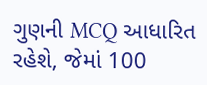ગુણની MCQ આધારિત રહેશે, જેમાં 100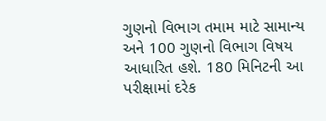ગુણનો વિભાગ તમામ માટે સામાન્ય અને 100 ગુણનો વિભાગ વિષય આધારિત હશે. 180 મિનિટની આ પરીક્ષામાં દરેક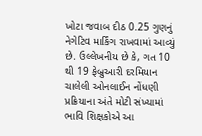ખોટા જવાબ દીઠ 0.25 ગુણનું નેગેટિવ માર્કિંગ રાખવામાં આવ્યું છે. ઉલ્લેખનીય છે કે, ગત 10 થી 19 ફેબ્રુઆરી દરમિયાન ચાલેલી ઓનલાઈન નોંધણી પ્રક્રિયાના અંતે મોટી સંખ્યામાં ભાવિ શિક્ષકોએ આ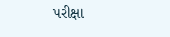પરીક્ષા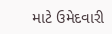માટે ઉમેદવારી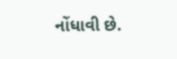નોંધાવી છે.